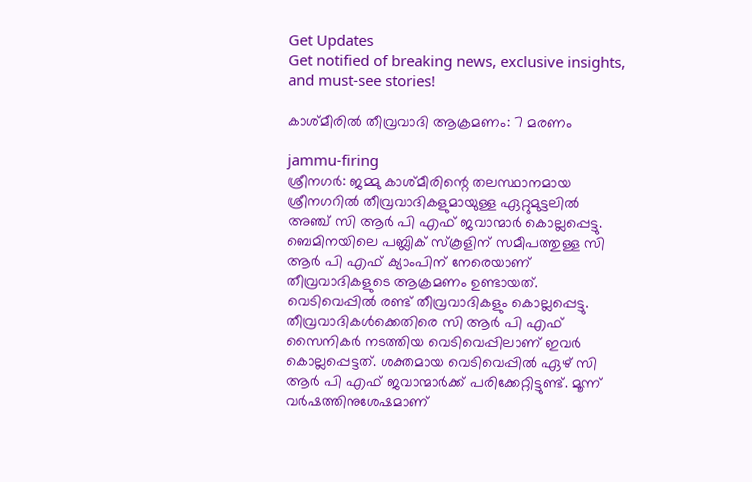Get Updates
Get notified of breaking news, exclusive insights, and must-see stories!

കാശ്മീരില്‍ തീവ്രവാദി ആക്രമണം: 7 മരണം

jammu-firing
ശ്രീനഗര്‍: ജമ്മു കാശ്മീരിന്റെ തലസ്ഥാനമായ ശ്രീനഗറില്‍ തീവ്രവാദികളുമായുള്ള ഏറ്റുമുട്ടലില്‍ അഞ്ച്‌ സി ആര്‍ പി എഫ് ജവാന്മാര്‍ കൊല്ലപ്പെട്ടു. ബെമിനയിലെ പബ്ലിക് സ്‌കൂളിന് സമീപത്തുള്ള സി ആര്‍ പി എഫ് ക്യാംപിന് നേരെയാണ് തീവ്രവാദികളുടെ ആക്രമണം ഉണ്ടായത്. വെടിവെപ്പില്‍ രണ്ട് തീവ്രവാദികളും കൊല്ലപ്പെട്ടു. തീവ്രവാദികള്‍ക്കെതിരെ സി ആര്‍ പി എഫ് സൈനികര്‍ നടത്തിയ വെടിവെപ്പിലാണ് ഇവര്‍ കൊല്ലപ്പെട്ടത്. ശക്തമായ വെടിവെപ്പില്‍ ഏഴ് സി ആര്‍ പി എഫ് ജവാന്മാര്‍ക്ക് പരിക്കേറ്റിട്ടുണ്ട്. മൂന്ന് വര്‍ഷത്തിനുശേഷമാണ്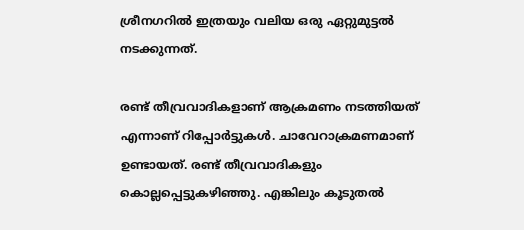ശ്രീനഗറില്‍ ഇത്രയും വലിയ ഒരു ഏറ്റുമുട്ടല്‍ നടക്കുന്നത്.

രണ്ട് തീവ്രവാദികളാണ് ആക്രമണം നടത്തിയത് എന്നാണ് റിപ്പോര്‍ട്ടുകള്‍. ചാവേറാക്രമണമാണ് ഉണ്ടായത്. രണ്ട് തീവ്രവാദികളും കൊല്ലപ്പെട്ടുകഴിഞ്ഞു. എങ്കിലും കൂടുതല്‍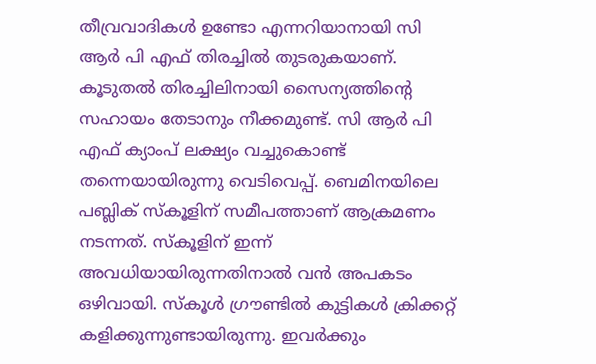തീവ്രവാദികള്‍ ഉണ്ടോ എന്നറിയാനായി സി ആര്‍ പി എഫ് തിരച്ചില്‍ തുടരുകയാണ്. കൂടുതല്‍ തിരച്ചിലിനായി സൈന്യത്തിന്റെ സഹായം തേടാനും നീക്കമുണ്ട്. സി ആര്‍ പി എഫ് ക്യാംപ് ലക്ഷ്യം വച്ചുകൊണ്ട് തന്നെയായിരുന്നു വെടിവെപ്പ്. ബെമിനയിലെ പബ്ലിക് സ്‌കൂളിന് സമീപത്താണ് ആക്രമണം നടന്നത്. സ്‌കൂളിന് ഇന്ന് അവധിയായിരുന്നതിനാല്‍ വന്‍ അപകടം ഒഴിവായി. സ്‌കൂള്‍ ഗ്രൗണ്ടില്‍ കുട്ടികള്‍ ക്രിക്കറ്റ് കളിക്കുന്നുണ്ടായിരുന്നു. ഇവര്‍ക്കും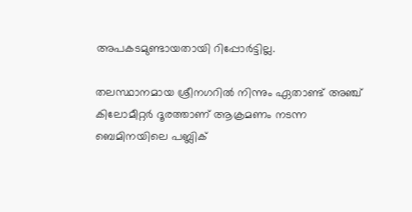അപകടമുണ്ടായതായി റിപ്പോര്‍ട്ടില്ല.

തലസ്ഥാനമായ ശ്രീനഗറില്‍ നിന്നും ഏതാണ്ട് അഞ്ച് കിലോമീറ്റര്‍ ദൂരത്താണ് ആക്രമണം നടന്ന ബെമിനയിലെ പബ്ലിക്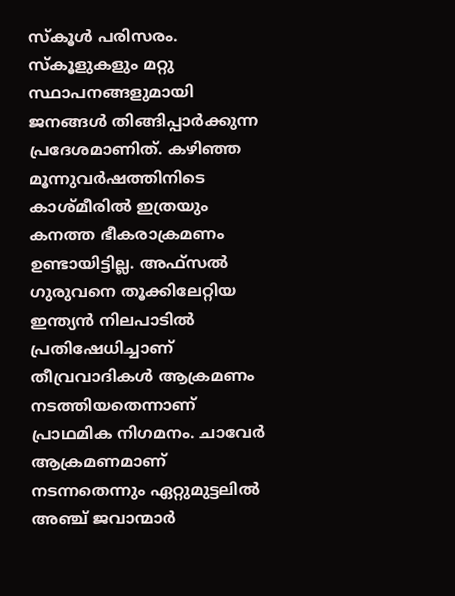സ്‌കൂള്‍ പരിസരം. സ്‌കൂളുകളും മറ്റു സ്ഥാപനങ്ങളുമായി ജനങ്ങള്‍ തിങ്ങിപ്പാര്‍ക്കുന്ന പ്രദേശമാണിത്. കഴിഞ്ഞ മൂന്നുവര്‍ഷത്തിനിടെ കാശ്മീരില്‍ ഇത്രയും കനത്ത ഭീകരാക്രമണം ഉണ്ടായിട്ടില്ല. അഫ്‌സല്‍ ഗുരുവനെ തൂക്കിലേറ്റിയ ഇന്ത്യന്‍ നിലപാടില്‍ പ്രതിഷേധിച്ചാണ് തീവ്രവാദികള്‍ ആക്രമണം നടത്തിയതെന്നാണ് പ്രാഥമിക നിഗമനം. ചാവേര്‍ ആക്രമണമാണ് നടന്നതെന്നും ഏറ്റുമുട്ടലില്‍ അഞ്ച് ജവാന്മാര്‍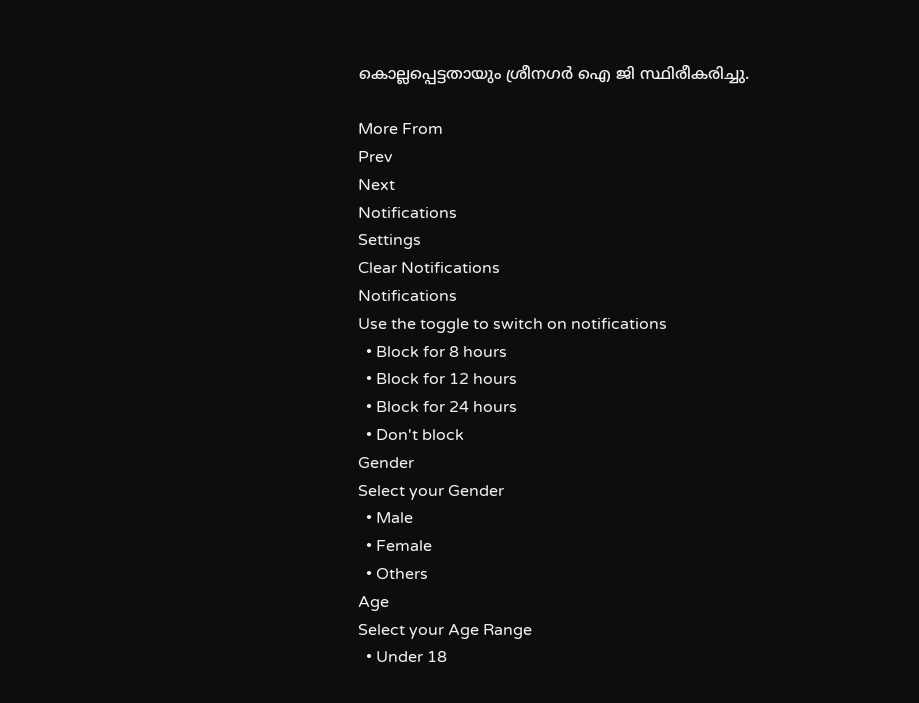കൊല്ലപ്പെട്ടതായും ശ്രീനഗര്‍ ഐ ജി സ്ഥിരീകരിച്ചു.

More From
Prev
Next
Notifications
Settings
Clear Notifications
Notifications
Use the toggle to switch on notifications
  • Block for 8 hours
  • Block for 12 hours
  • Block for 24 hours
  • Don't block
Gender
Select your Gender
  • Male
  • Female
  • Others
Age
Select your Age Range
  • Under 18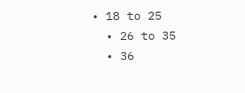• 18 to 25
  • 26 to 35
  • 36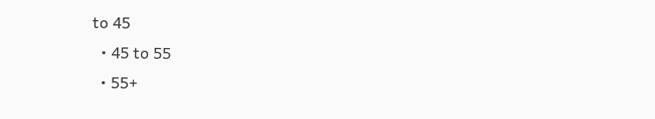to 45
  • 45 to 55
  • 55+